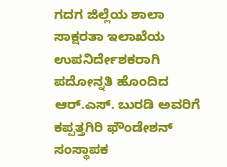ಗದಗ ಜಿಲ್ಲೆಯ ಶಾಲಾ ಸಾಕ್ಷರತಾ ಇಲಾಖೆಯ ಉಪನಿರ್ದೇಶಕರಾಗಿ ಪದೋನ್ನತಿ ಹೊಂದಿದ ಆರ್.ಎಸ್. ಬುರಡಿ ಅವರಿಗೆ ಕಪ್ಪತ್ತಗಿರಿ ಫೌಂಡೇಶನ್ ಸಂಸ್ಥಾಪಕ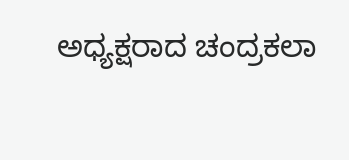ಅಧ್ಯಕ್ಷರಾದ ಚಂದ್ರಕಲಾ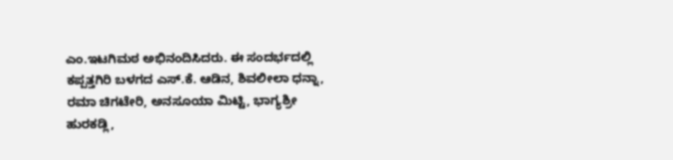ಎಂ.ಇಟಗಿಮಠ ಅಭಿನಂದಿಸಿದರು. ಈ ಸಂದರ್ಭದಲ್ಲಿ ಕಪ್ಪತ್ತಗಿರಿ ಬಳಗದ ಎಸ್.ಕೆ. ಆಡಿನ, ಶಿವಲೀಲಾ ಧನ್ನಾ, ರಮಾ ಚಿಗಟೇರಿ, ಅನಸೂಯಾ ಮಿಟ್ಟಿ, ಭಾಗ್ಯಶ್ರೀ ಹುರಕಡ್ಲಿ,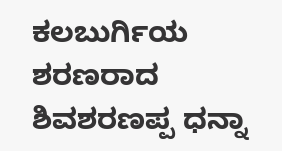ಕಲಬುರ್ಗಿಯ ಶರಣರಾದ ಶಿವಶರಣಪ್ಪ ಧನ್ನಾ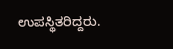ಉಪಸ್ಥಿತರಿದ್ದರು.